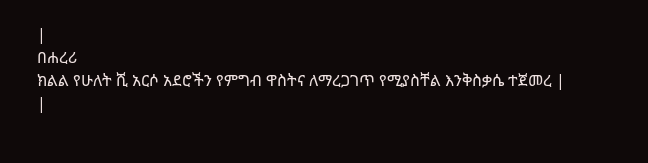|
በሐረሪ
ክልል የሁለት ሺ አርሶ አደሮችን የምግብ ዋስትና ለማረጋገጥ የሚያስቸል እንቅስቃሴ ተጀመረ |
|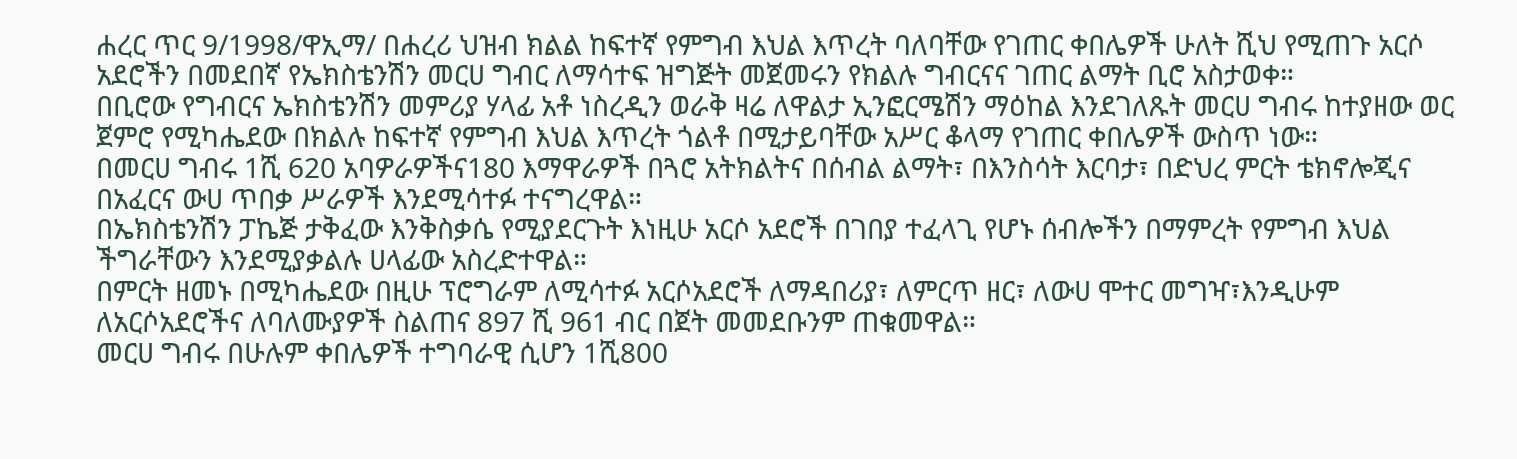ሐረር ጥር 9/1998/ዋኢማ/ በሐረሪ ህዝብ ክልል ከፍተኛ የምግብ እህል እጥረት ባለባቸው የገጠር ቀበሌዎች ሁለት ሺህ የሚጠጉ አርሶ አደሮችን በመደበኛ የኤክስቴንሽን መርሀ ግብር ለማሳተፍ ዝግጅት መጀመሩን የክልሉ ግብርናና ገጠር ልማት ቢሮ አስታወቀ።
በቢሮው የግብርና ኤክስቴንሽን መምሪያ ሃላፊ አቶ ነስረዲን ወራቅ ዛሬ ለዋልታ ኢንፎርሜሽን ማዕከል እንደገለጹት መርሀ ግብሩ ከተያዘው ወር ጀምሮ የሚካሔደው በክልሉ ከፍተኛ የምግብ እህል እጥረት ጎልቶ በሚታይባቸው አሥር ቆላማ የገጠር ቀበሌዎች ውስጥ ነው።
በመርሀ ግብሩ 1ሺ 620 አባዎራዎችና180 እማዋራዎች በጓሮ አትክልትና በሰብል ልማት፣ በእንስሳት እርባታ፣ በድህረ ምርት ቴክኖሎጂና በአፈርና ውሀ ጥበቃ ሥራዎች እንደሚሳተፉ ተናግረዋል።
በኤክስቴንሽን ፓኬጅ ታቅፈው እንቅስቃሴ የሚያደርጉት እነዚሁ አርሶ አደሮች በገበያ ተፈላጊ የሆኑ ሰብሎችን በማምረት የምግብ እህል ችግራቸውን እንደሚያቃልሉ ሀላፊው አስረድተዋል።
በምርት ዘመኑ በሚካሔደው በዚሁ ፕሮግራም ለሚሳተፉ አርሶአደሮች ለማዳበሪያ፣ ለምርጥ ዘር፣ ለውሀ ሞተር መግዣ፣እንዲሁም ለአርሶአደሮችና ለባለሙያዎች ስልጠና 897 ሺ 961 ብር በጀት መመደቡንም ጠቁመዋል።
መርሀ ግብሩ በሁሉም ቀበሌዎች ተግባራዊ ሲሆን 1ሺ800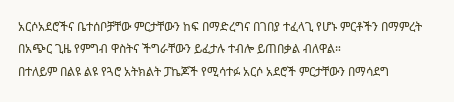አርሶአደሮችና ቤተሰቦቻቸው ምርታቸውን ከፍ በማድረግና በገበያ ተፈላጊ የሆኑ ምርቶችን በማምረት በአጭር ጊዜ የምግብ ዋስትና ችግራቸውን ይፈታሉ ተብሎ ይጠበቃል ብለዋል።
በተለይም በልዩ ልዩ የጓሮ አትክልት ፓኬጆች የሚሳተፉ አርሶ አደሮች ምርታቸውን በማሳደግ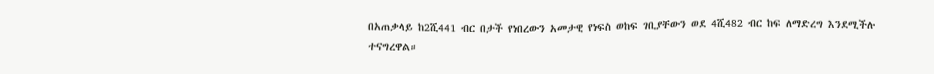በአጠቃላይ ከ2ሺ441 ብር በታች የነበረውን አመታዊ የነፍስ ወከፍ ገቢያቸውን ወደ 4ሺ482 ብር ከፍ ለማድረግ እንደሚችሉ ተናግረዋል።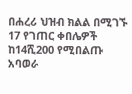በሐረሪ ህዝብ ክልል በሚገኙ 17 የገጠር ቀበሌዎች ከ14ሺ200 የሚበልጡ አባወራ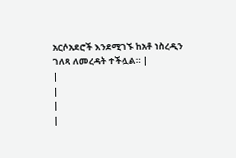አርሶአደሮች እንደሚገኙ ከአቶ ነስረዲን ገለጻ ለመረዳት ተችሏል። |
|
|
|
|